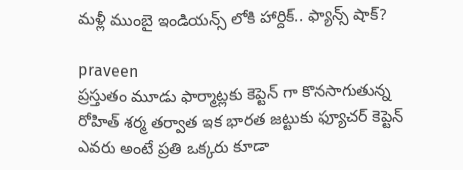మళ్లీ ముంబై ఇండియన్స్ లోకి హార్దిక్.. ఫ్యాన్స్ షాక్?

praveen
ప్రస్తుతం మూడు ఫార్మాట్లకు కెప్టెన్ గా కొనసాగుతున్న రోహిత్ శర్మ తర్వాత ఇక భారత జట్టుకు ఫ్యూచర్ కెప్టెన్ ఎవరు అంటే ప్రతి ఒక్కరు కూడా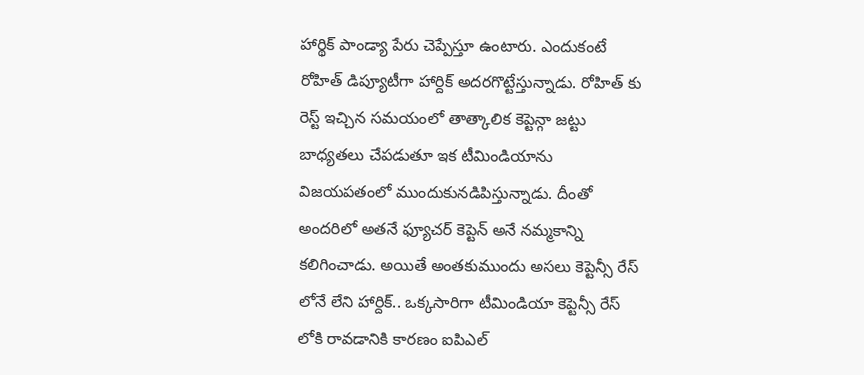హార్థిక్ పాండ్యా పేరు చెప్పేస్తూ ఉంటారు. ఎందుకంటే రోహిత్ డిప్యూటీగా హార్దిక్ అదరగొట్టేస్తున్నాడు. రోహిత్ కు రెస్ట్ ఇచ్చిన సమయంలో తాత్కాలిక కెప్టెన్గా జట్టు బాధ్యతలు చేపడుతూ ఇక టీమిండియాను విజయపతంలో ముందుకునడిపిస్తున్నాడు. దీంతో అందరిలో అతనే ఫ్యూచర్ కెప్టెన్ అనే నమ్మకాన్ని కలిగించాడు. అయితే అంతకుముందు అసలు కెప్టెన్సీ రేస్ లోనే లేని హార్దిక్.. ఒక్కసారిగా టీమిండియా కెప్టెన్సీ రేస్ లోకి రావడానికి కారణం ఐపిఎల్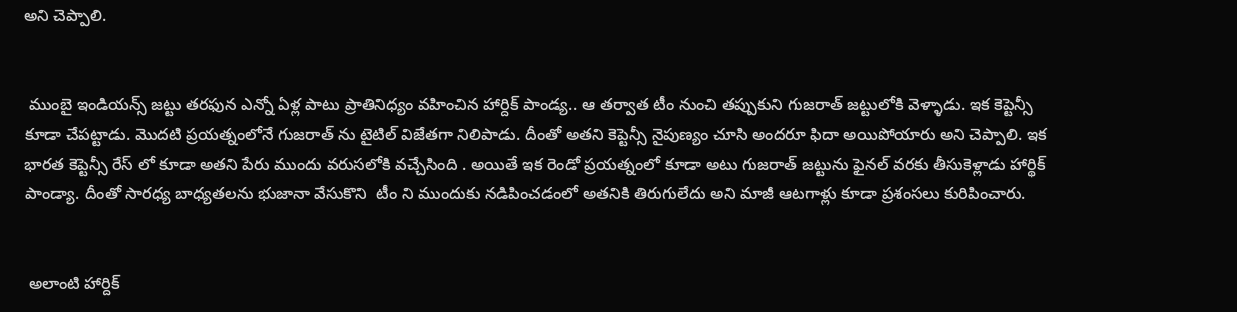అని చెప్పాలి.


 ముంబై ఇండియన్స్ జట్టు తరఫున ఎన్నో ఏళ్ల పాటు ప్రాతినిధ్యం వహించిన హార్దిక్ పాండ్య.. ఆ తర్వాత టీం నుంచి తప్పుకుని గుజరాత్ జట్టులోకి వెళ్ళాడు. ఇక కెప్టెన్సీ కూడా చేపట్టాడు. మొదటి ప్రయత్నంలోనే గుజరాత్ ను టైటిల్ విజేతగా నిలిపాడు. దీంతో అతని కెప్టెన్సీ నైపుణ్యం చూసి అందరూ ఫిదా అయిపోయారు అని చెప్పాలి. ఇక భారత కెప్టెన్సీ రేస్ లో కూడా అతని పేరు ముందు వరుసలోకి వచ్చేసింది . అయితే ఇక రెండో ప్రయత్నంలో కూడా అటు గుజరాత్ జట్టును ఫైనల్ వరకు తీసుకెళ్లాడు హార్థిక్ పాండ్యా. దీంతో సారధ్య బాధ్యతలను భుజానా వేసుకొని  టీం ని ముందుకు నడిపించడంలో అతనికి తిరుగులేదు అని మాజీ ఆటగాళ్లు కూడా ప్రశంసలు కురిపించారు.


 అలాంటి హార్దిక్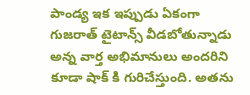పాండ్య ఇక ఇప్పుడు ఏకంగా గుజరాత్ టైటాన్స్ వీడబోతున్నాడు అన్న వార్త అభిమానులు అందరిని కూడా షాక్ కి గురిచేస్తుంది. అతను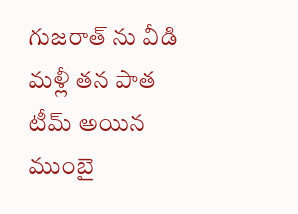గుజరాత్ ను వీడి మళ్లీ తన పాత టీమ్ అయిన ముంబై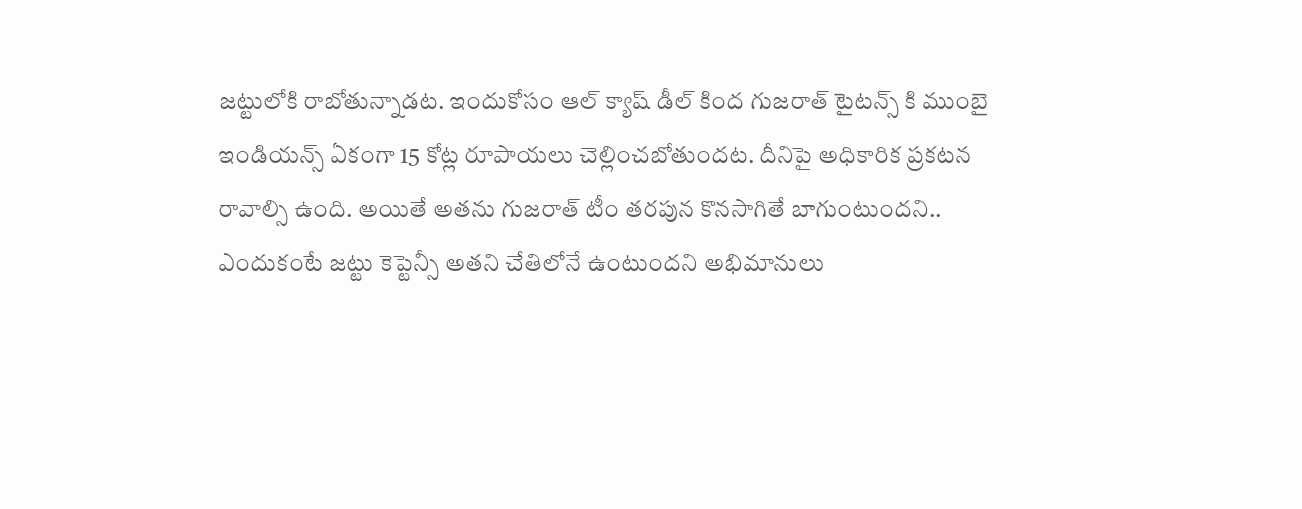జట్టులోకి రాబోతున్నాడట. ఇందుకోసం ఆల్ క్యాష్ డీల్ కింద గుజరాత్ టైటన్స్ కి ముంబై ఇండియన్స్ ఏకంగా 15 కోట్ల రూపాయలు చెల్లించబోతుందట. దీనిపై అధికారిక ప్రకటన రావాల్సి ఉంది. అయితే అతను గుజరాత్ టీం తరపున కొనసాగితే బాగుంటుందని.. ఎందుకంటే జట్టు కెప్టెన్సీ అతని చేతిలోనే ఉంటుందని అభిమానులు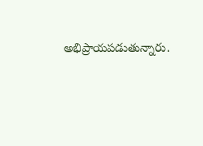అభిప్రాయపడుతున్నారు.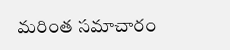మరింత సమాచారం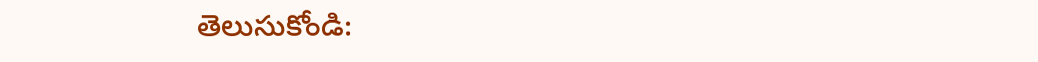తెలుసుకోండి: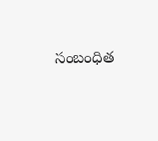సంబంధిత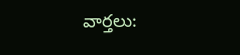వార్తలు: